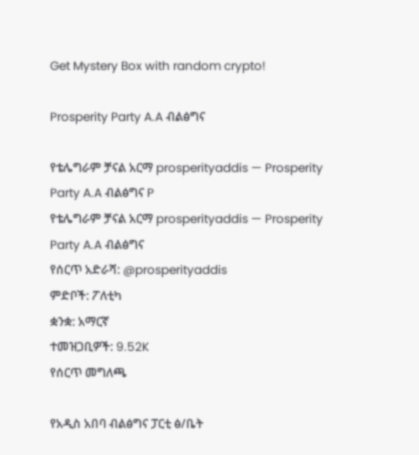Get Mystery Box with random crypto!

Prosperity Party A.A ብልፅግና

የቴሌግራም ቻናል አርማ prosperityaddis — Prosperity Party A.A ብልፅግና P
የቴሌግራም ቻናል አርማ prosperityaddis — Prosperity Party A.A ብልፅግና
የሰርጥ አድራሻ: @prosperityaddis
ምድቦች: ፖለቲካ
ቋንቋ: አማርኛ
ተመዝጋቢዎች: 9.52K
የሰርጥ መግለጫ

የአዲስ አበባ ብልፅግና ፓርቲ ፅ/ቤት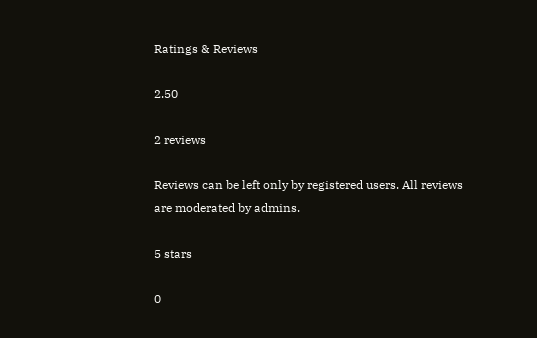Ratings & Reviews

2.50

2 reviews

Reviews can be left only by registered users. All reviews are moderated by admins.

5 stars

0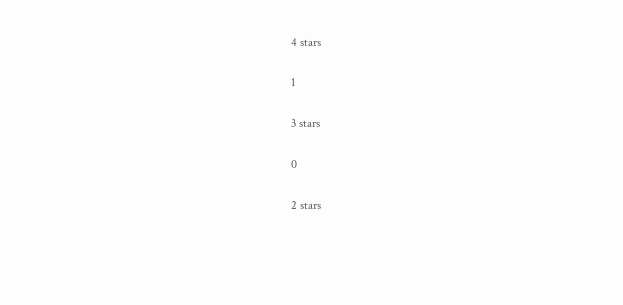4 stars

1

3 stars

0

2 stars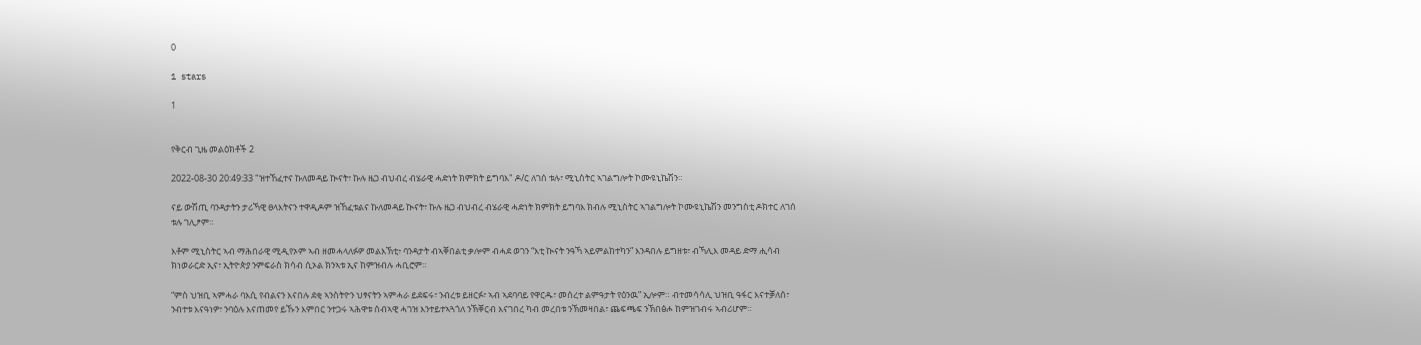0

1 stars

1


የቅርብ ጊዜ መልዕክቶች 2

2022-08-30 20:49:33 "ዝተኸፈተና ኩለመዳይ ኲናት፣ ኩሉ ዜጋ ብህብረ ብሄራዊ ሓድነት ክምክት ይግባእ" ዶ/ር ለገሰ ቱሉ፣ ሚኒስትር ኣገልግሎት ኮሙዩኒኬሽን።

ናይ ውሽጢ ባንዳታትን ታሪኻዊ ፀላእትናን ተዋዲዶም ዝኸፈቱልና ኩለመዳይ ኲናት፣ ኩሉ ዜጋ ብህብረ ብሄራዊ ሓድነት ክምክት ይግባእ ክብሉ ሚኒስትር ኣገልግሎት ኮሙዩኒኬሽን መንግስቲ ዶክተር ለገሰ ቱሉ ገሊፆም።

እቶም ሚኒስትር ኣብ ማሕበራዊ ሚዲየኦም ኣብ ዘመሓላለፉዎ መልእኽቲ፥ ባንዳታት ብኣቐበልቲ ቃሎም ብሓደ ወገን “እቲ ኲናት ንዓኻ ኣይምልከተካን” እንዳበሉ ይግዘቱ፣ ብኻሊእ መዳይ ድማ ሒሳብ ክነወራርድ ኢና፣ ኢትዮጵያ ንምፍራስ ክሳብ ሲኦል ክንኣቱ ኢና ከምዝብሉ ሓቢሮም።

“ምስ ህዝቢ ኣምሓራ ባእሲ የብልናን እናበሉ ደቂ ኣንስትዮን ህፃናትን ኣምሓራ ይደፍሩ፣ ንብረቱ ይዘርፉ፣ ኣብ ኣደባባይ የዋርዱ፣ መሰረተ ልምዓታት የዕንዉ” ኢሎም። ብተመሳሳሊ ህዝቢ ዓፋር እናተቓለሰ፣ ንብተቱ እናዓነዎ፣ ንባዕሉ እናጠመየ ይኹን እምበር ንተጋሩ ኣሕዋቱ ሰብኣዊ ሓገዝ እንተይተኣጓጎለ ንኽቐርብ እናገበረ ካብ መረበቱ ንኽመዛበል፣ ጨፍጫፍ ንኽበፅሖ ከምዝገብሩ ኣብሪሆም።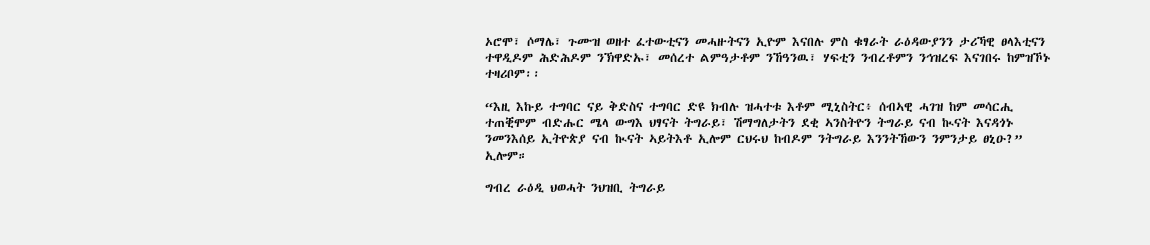ኦሮሞ፣ ሶማሌ፣ ጉሙዝ ወዘተ ፈተውቲናን መሓዙትናን ኢዮም እናበሉ ምስ ቁፃራት ራዕዳውያንን ታሪኻዊ ፀላእቲናን ተዋዲዶም ሕድሕዶም ንኽዋድኡ፣ መሰረተ ልምዓታቶም ንኸዓንዉ፣ ሃፍቲን ንብረቶምን ንኅዝረፍ እናገበሩ ከምዝኾኑ ተዛሪቦም፡፡

“እዚ እኩይ ተግባር ናይ ቅድስና ተግባር ድዩ ክብሉ ዝሓተቱ እቶም ሚኒስትር፥ ሰብኣዊ ሓገዝ ከም መሳርሒ ተጠቒሞም ብድሑር ሜላ ውግእ ህፃናት ትግራይ፣ ሽማግለታትን ደቂ ኣንስትዮን ትግራይ ናብ ኲናት እናዳጎኑ ንመንእሰይ ኢትዮጵያ ናብ ኲናት ኣይትእቶ ኢሎም ርህሩህ ከብዶም ንትግራይ እንንትኸውን ንምንታይ ፀኒዑ?” ኢሎም።

ግብረ ራዕዲ ህወሓት ንህዝቢ ትግራይ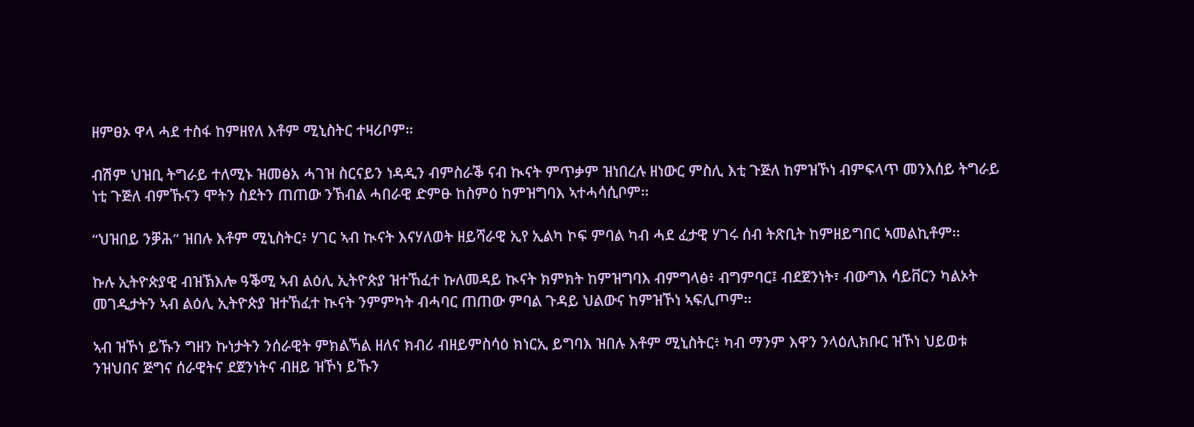ዘምፀኦ ዋላ ሓደ ተስፋ ከምዘየለ እቶም ሚኒስትር ተዛሪቦም።

ብሽም ህዝቢ ትግራይ ተለሚኑ ዝመፅአ ሓገዝ ስርናይን ነዳዲን ብምስራቕ ናብ ኲናት ምጥቃም ዝነበረሉ ዘነውር ምስሊ እቲ ጉጅለ ከምዝኾነ ብምፍላጥ መንእሰይ ትግራይ ነቲ ጉጅለ ብምኹናን ሞትን ስደትን ጠጠው ንኽብል ሓበራዊ ድምፁ ከስምዕ ከምዝግባእ ኣተሓሳሲቦም፡፡

“ህዝበይ ንቓሕ” ዝበሉ እቶም ሚኒስትር፥ ሃገር ኣብ ኲናት እናሃለወት ዘይሻራዊ ኢየ ኢልካ ኮፍ ምባል ካብ ሓደ ፈታዊ ሃገሩ ሰብ ትጽቢት ከምዘይግበር ኣመልኪቶም፡፡

ኩሉ ኢትዮጵያዊ ብዝኽእሎ ዓቕሚ ኣብ ልዕሊ ኢትዮጵያ ዝተኸፈተ ኩለመዳይ ኲናት ክምክት ከምዝግባእ ብምግላፅ፥ ብግምባር፤ ብደጀንነት፣ ብውግእ ሳይቨርን ካልኦት መገዲታትን ኣብ ልዕሊ ኢትዮጵያ ዝተኸፈተ ኲናት ንምምካት ብሓባር ጠጠው ምባል ጉዳይ ህልውና ከምዝኾነ ኣፍሊጦም፡፡

ኣብ ዝኾነ ይኹን ግዘን ኩነታትን ንሰራዊት ምክልኻል ዘለና ክብሪ ብዘይምስሳዕ ክነርኢ ይግባእ ዝበሉ እቶም ሚኒስትር፥ ካብ ማንም እዋን ንላዕሊክቡር ዝኾነ ህይወቱ ንዝህበና ጅግና ሰራዊትና ደጀንነትና ብዘይ ዝኾነ ይኹን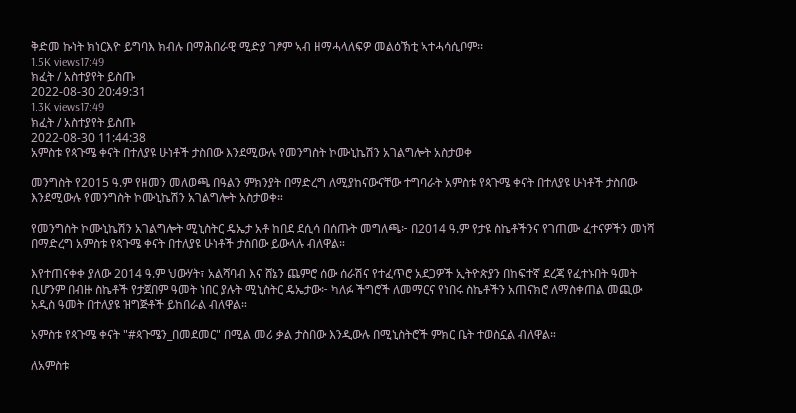ቅድመ ኩነት ክነርእዮ ይግባእ ክብሉ በማሕበራዊ ሚድያ ገፆም ኣብ ዘማሓላለፍዎ መልዕኽቲ ኣተሓሳሲቦም፡፡
1.5K views17:49
ክፈት / አስተያየት ይስጡ
2022-08-30 20:49:31
1.3K views17:49
ክፈት / አስተያየት ይስጡ
2022-08-30 11:44:38
አምስቱ የጳጉሜ ቀናት በተለያዩ ሁነቶች ታስበው እንደሚውሉ የመንግስት ኮሙኒኬሽን አገልግሎት አስታወቀ

መንግስት የ2015 ዓ.ም የዘመን መለወጫ በዓልን ምክንያት በማድረግ ለሚያከናውናቸው ተግባራት አምስቱ የጳጉሜ ቀናት በተለያዩ ሁነቶች ታስበው እንደሚውሉ የመንግስት ኮሙኒኬሽን አገልግሎት አስታወቀ።

የመንግስት ኮሙኒኬሽን አገልግሎት ሚኒስትር ዴኤታ አቶ ከበደ ደሲሳ በሰጡት መግለጫ፦ በ2014 ዓ.ም የታዩ ስኬቶችንና የገጠሙ ፈተናዎችን መነሻ በማድረግ አምስቱ የጳጉሜ ቀናት በተለያዩ ሁነቶች ታስበው ይውላሉ ብለዋል።

እየተጠናቀቀ ያለው 2014 ዓ.ም ህውሃት፣ አልሻባብ እና ሸኔን ጨምሮ ሰው ሰራሽና የተፈጥሮ አደጋዎች ኢትዮጵያን በከፍተኛ ደረጃ የፈተኑበት ዓመት ቢሆንም በብዙ ስኬቶች የታጀበም ዓመት ነበር ያሉት ሚኒስትር ዴኤታው፦ ካለፉ ችግሮች ለመማርና የነበሩ ስኬቶችን አጠናክሮ ለማስቀጠል መጪው አዲስ ዓመት በተለያዩ ዝግጅቶች ይከበራል ብለዋል።

አምስቱ የጳጉሜ ቀናት "#ጳጉሜን_በመደመር" በሚል መሪ ቃል ታስበው እንዲውሉ በሚኒስትሮች ምክር ቤት ተወስኗል ብለዋል።

ለአምስቱ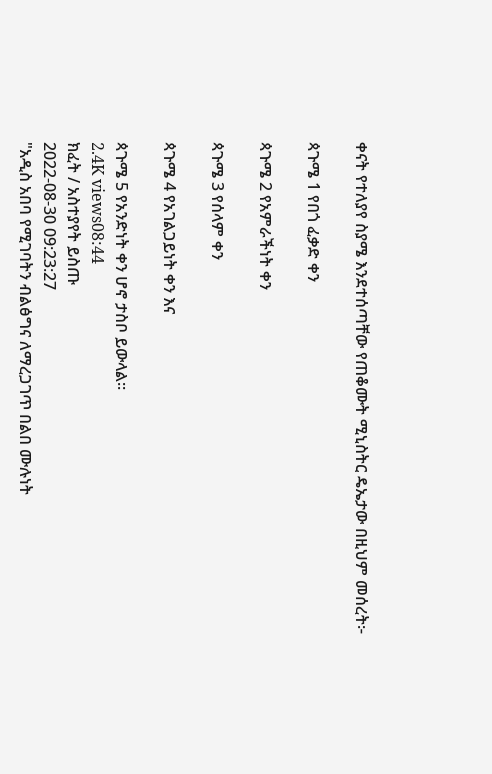ቀናት የተለያየ ስያሜ እንደተሰጣቸው የጠቆሙት ሚኒስትር ዴኤታው በዚህም መሰረት፦

ጳጉሜ 1 የበጎ ፈቃድ ቀን

ጳጉሜ 2 የአምራችነት ቀን

ጳጉሜ 3 የሰላም ቀን

ጳጉሜ 4 የአገልጋይነት ቀን እና

ጳጉሜ 5 የአንድነት ቀን ሆኖ ታስቦ ይውላል፡፡
2.4K views08:44
ክፈት / አስተያየት ይስጡ
2022-08-30 09:23:27
"አዲስ አበባ የሚገባትን ብልፅግና ለማረጋገጥ በልበ ሙሉነት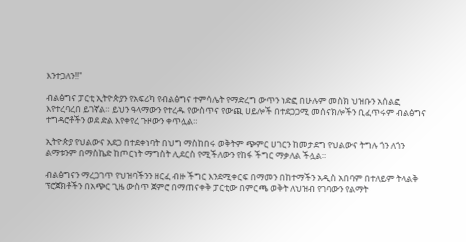እንተጋለን!!"

ብልፅግና ፓርቲ ኢትዮጵያን የአፍሪካ የብልፅግና ተምሳሌት የማድረግ ውጥን ነድፎ በሁሉም መስክ ህዝቡን አሰልፎ እየተረባረበ ይገኛል። ይህን ዓላማውን የተረዱ የውስጥና የውጪ ሀይሎች በተደጋጋሚ መሰናክሎችን ቢፈጥሩም ብልፅግና ተግዳሮቶችን ወደ ድል እየቀየረ ጉዞውን ቀጥሏል።

ኢትዮጵያ የህልውና አደጋ በተደቀነባት በህግ ማስከበሩ ወቅትም ጭምር ሀገርን ከመታደግ የህልውና ትግሉ ጎን ለጎን ልማቱንም በማስኬድ ከጦርነት ማግስት ሊደርስ የሚችለውን የከፋ ችግር ማቃለል ችሏል።

ብልፅግናን ማረጋገጥ የህዝባችንን ዘርፈ ብዙ ችግር እንደሚቀርፍ በማመን በከተማችን አዲስ አበባም በተለይም ትላልቅ ፕሮጀክቶችን በአጭር ጊዜ ውስጥ ጀምሮ በማጠናቀቅ ፓርቲው በምርጫ ወቅት ለህዝብ የገባውን የልማት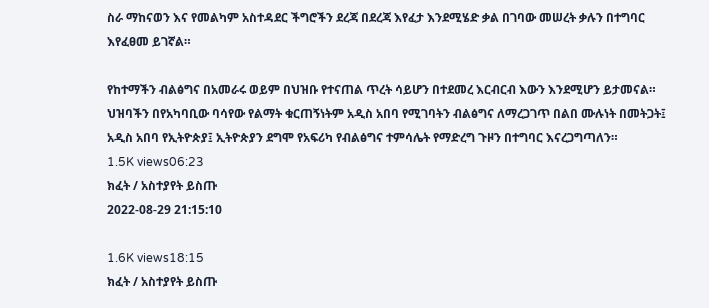ስራ ማከናወን እና የመልካም አስተዳደር ችግሮችን ደረጃ በደረጃ እየፈታ እንደሚሄድ ቃል በገባው መሠረት ቃሉን በተግባር እየፈፀመ ይገኛል።

የከተማችን ብልፅግና በአመራሩ ወይም በህዝቡ የተናጠል ጥረት ሳይሆን በተደመረ እርብርብ እውን እንደሚሆን ይታመናል። ህዝባችን በየአካባቢው ባሳየው የልማት ቁርጠኝነትም አዲስ አበባ የሚገባትን ብልፅግና ለማረጋገጥ በልበ ሙሉነት በመትጋት፤ አዲስ አበባ የኢትዮጵያ፤ ኢትዮጵያን ደግሞ የአፍሪካ የብልፅግና ተምሳሌት የማድረግ ጉዞን በተግባር እናረጋግጣለን።
1.5K views06:23
ክፈት / አስተያየት ይስጡ
2022-08-29 21:15:10

1.6K views18:15
ክፈት / አስተያየት ይስጡ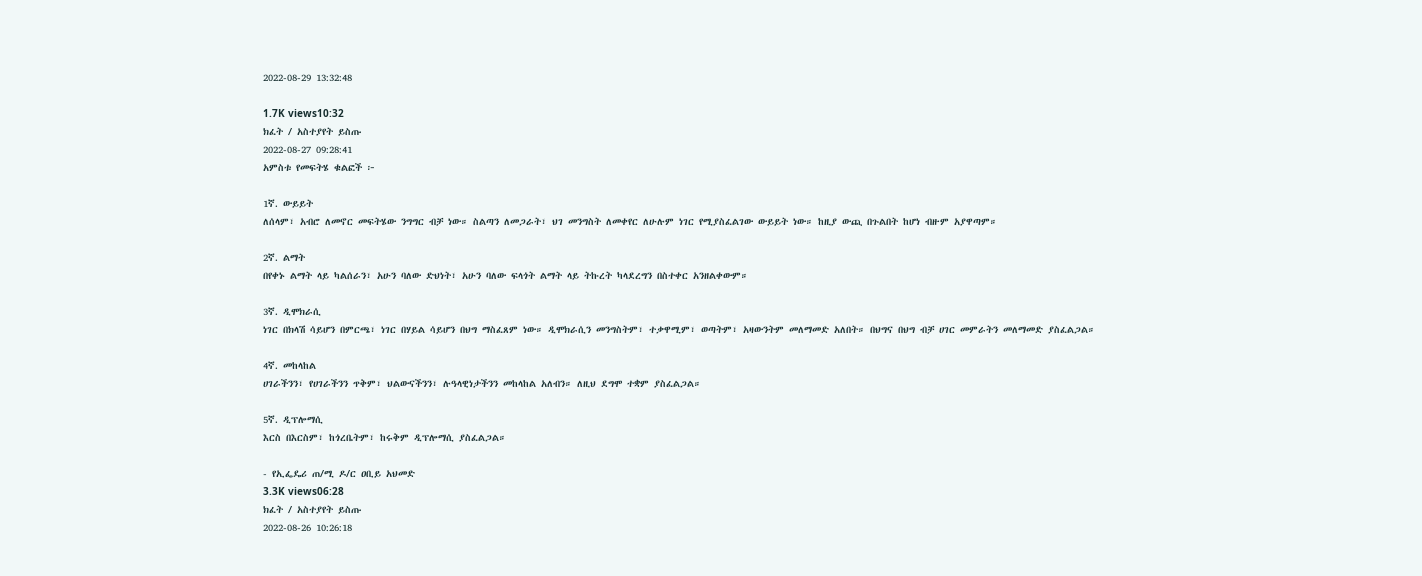2022-08-29 13:32:48

1.7K views10:32
ክፈት / አስተያየት ይስጡ
2022-08-27 09:28:41
አምስቱ የመፍትሄ ቁልፎች ፦

1ኛ. ውይይት
ለሰላም፣ አብሮ ለመኖር መፍትሄው ንግግር ብቻ ነው። ስልጣን ለመጋራት፣ ህገ መንግስት ለመቀየር ለሁሉም ነገር የሚያስፈልገው ውይይት ነው። ከዚያ ውጪ በጉልበት ከሆነ ብዙም አያዋጣም።

2ኛ. ልማት
በየቀኑ ልማት ላይ ካልሰራን፣ አሁን ባለው ድህነት፣ አሁን ባለው ፍላጎት ልማት ላይ ትኩረት ካላደረግን በስተቀር አንዘልቀውም።

3ኛ. ዲሞክራሲ
ነገር በክላሽ ሳይሆን በምርጫ፣ ነገር በሃይል ሳይሆን በህግ ማስፈጸም ነው። ዲሞክራሲን መንግስትም፣ ተቃዋሚም፣ ወጣትም፣ አዛውንትም መለማመድ አለበት። በህግና በህግ ብቻ ሀገር መምራትን መለማመድ ያስፈልጋል።

4ኛ. መከላከል
ሀገራችንን፣ የሀገራችንን ጥቅም፣ ህልውናችንን፣ ሉዓላዊነታችንን መከላከል አለብን። ለዚህ ደግሞ ተቋም ያስፈልጋል።

5ኛ. ዲፕሎማሲ
እርስ በእርስም፣ ከጎረቤትም፣ ከሩቅም ዲፕሎማሲ ያስፈልጋል።

- የኢፌዴሪ ጠ/ሚ ዶ/ር ዐቢይ አህመድ
3.3K views06:28
ክፈት / አስተያየት ይስጡ
2022-08-26 10:26:18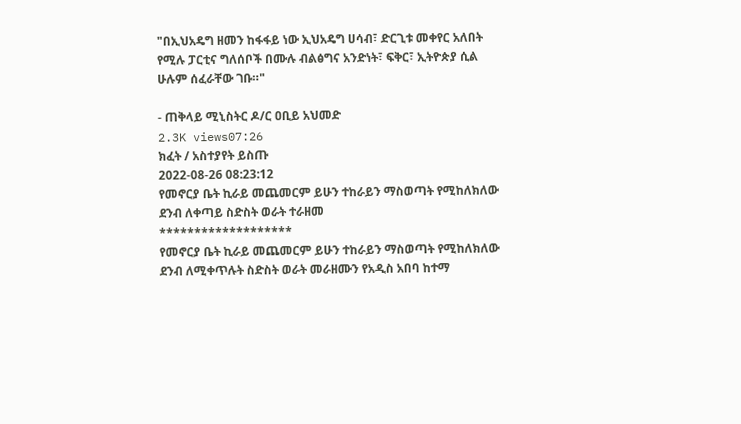"በኢህአዴግ ዘመን ከፋፋይ ነው ኢህአዴግ ሀሳብ፣ ድርጊቱ መቀየር አለበት የሚሉ ፓርቲና ግለሰቦች በሙሉ ብልፅግና አንድነት፣ ፍቅር፣ ኢትዮጵያ ሲል ሁሉም ሰፈራቸው ገቡ።"

- ጠቅላይ ሚኒስትር ዶ/ር ዐቢይ አህመድ
2.3K views07:26
ክፈት / አስተያየት ይስጡ
2022-08-26 08:23:12
የመኖርያ ቤት ኪራይ መጨመርም ይሁን ተከራይን ማስወጣት የሚከለክለው ደንብ ለቀጣይ ስድስት ወራት ተራዘመ
*******************
የመኖርያ ቤት ኪራይ መጨመርም ይሁን ተከራይን ማስወጣት የሚከለክለው ደንብ ለሚቀጥሉት ስድስት ወራት መራዘሙን የአዲስ አበባ ከተማ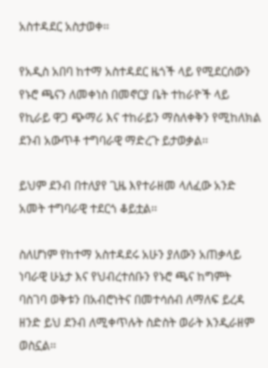አስተዳደር አስታወቀ፡፡

የአዲስ አበባ ከተማ አስተዳደር ዜጎች ላይ የሚደርሰውን የኑሮ ጫናን ለመቀነስ በመኖርያ ቤት ተከራዮች ላይ የኪራይ ዋጋ ጭማሪ እና ተከራይን ማስለቀቅን የሚከለክል ደንብ አውጥቶ ተግባራዊ ማድረጉ ይታወቃል፡፡

ይህም ደንብ በተለያየ ጊዜ እየተራዘመ ላለፈው አንድ አመት ተግባራዊ ተደርጎ ቆይቷል፡፡

ስለሆነም የከተማ አስተዳደሩ አሁን ያለውን አጠቃላይ ነባራዊ ሁኔታ እና የህብረተሰቡን የኑሮ ጫና ከግምት ባስገባ ወቅቱን በአብሮነትና በመተሳሰብ ለማለፍ ይረዳ ዘንድ ይህ ደንብ ለሚቀጥሉት ስድስት ወራት እንዲራዘም ወስኗል፡፡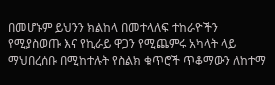በመሆኑም ይህንን ክልከላ በመተላለፍ ተከራዮችን የሚያስወጡ እና የኪራይ ዋጋን የሚጨምሩ አካላት ላይ ማህበረሰቡ በሚከተሉት የስልክ ቁጥሮች ጥቆማውን ለከተማ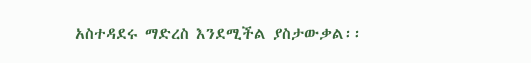አስተዳደሩ ማድረስ እንደሚችል ያስታውቃል፡፡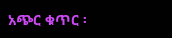አጭር ቁጥር ፡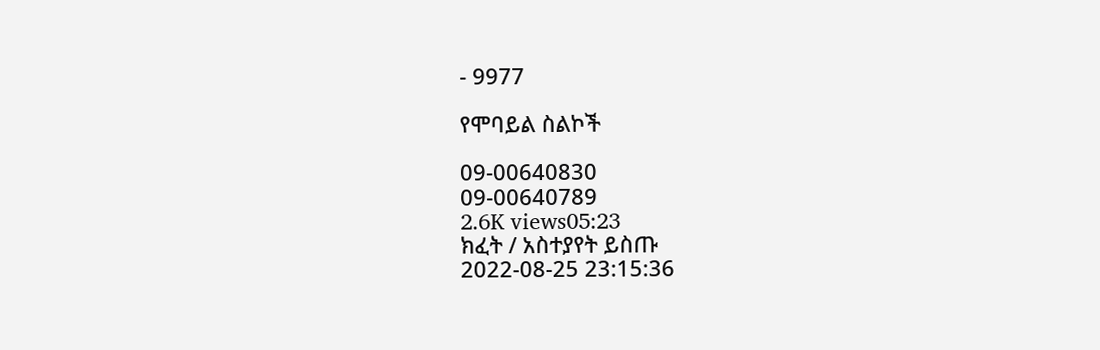- 9977

የሞባይል ስልኮች

09-00640830
09-00640789
2.6K views05:23
ክፈት / አስተያየት ይስጡ
2022-08-25 23:15:36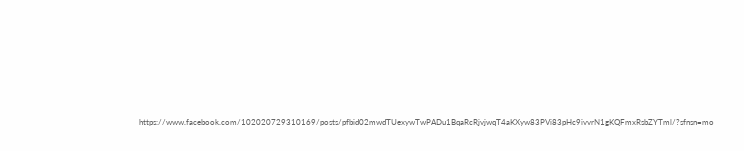https://www.facebook.com/102020729310169/posts/pfbid02mwdTUexywTwPADu1BqaRcRjvjwqT4aKXyw83PVi83pHc9ivvrN1gKQFmxRsbZYTml/?sfnsn=mo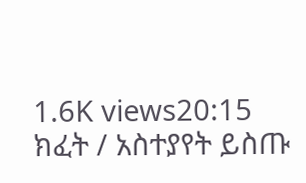1.6K views20:15
ክፈት / አስተያየት ይስጡ